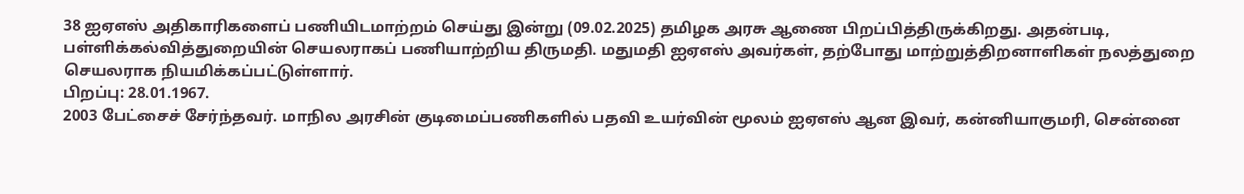38 ஐஏஎஸ் அதிகாரிகளைப் பணியிடமாற்றம் செய்து இன்று (09.02.2025) தமிழக அரசு ஆணை பிறப்பித்திருக்கிறது. அதன்படி, பள்ளிக்கல்வித்துறையின் செயலராகப் பணியாற்றிய திருமதி. மதுமதி ஐஏஎஸ் அவர்கள், தற்போது மாற்றுத்திறனாளிகள் நலத்துறை செயலராக நியமிக்கப்பட்டுள்ளார்.
பிறப்பு: 28.01.1967.
2003 பேட்சைச் சேர்ந்தவர். மாநில அரசின் குடிமைப்பணிகளில் பதவி உயர்வின் மூலம் ஐஏஎஸ் ஆன இவர், கன்னியாகுமரி, சென்னை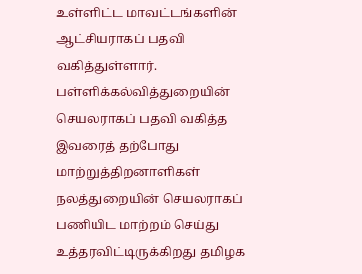உள்ளிட்ட மாவட்டங்களின் ஆட்சியராகப் பதவி வகித்துள்ளார்.
பள்ளிக்கல்வித்துறையின் செயலராகப் பதவி வகித்த இவரைத் தற்போது மாற்றுத்திறனாளிகள் நலத்துறையின் செயலராகப் பணியிட மாற்றம் செய்து உத்தரவிட்டிருக்கிறது தமிழக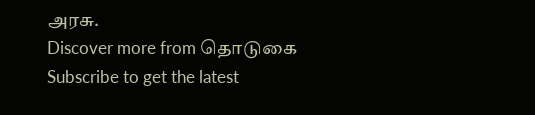அரசு.
Discover more from தொடுகை
Subscribe to get the latest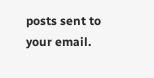posts sent to your email.